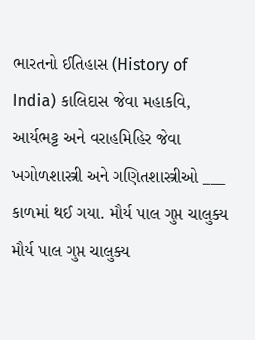ભારતનો ઈતિહાસ (History of India) કાલિદાસ જેવા મહાકવિ, આર્યભટ્ટ અને વરાહમિહિર જેવા ખગોળશાસ્ત્રી અને ગણિતશાસ્ત્રીઓ ___ કાળમાં થઈ ગયા. મૌર્ય પાલ ગુપ્ત ચાલુક્ય મૌર્ય પાલ ગુપ્ત ચાલુક્ય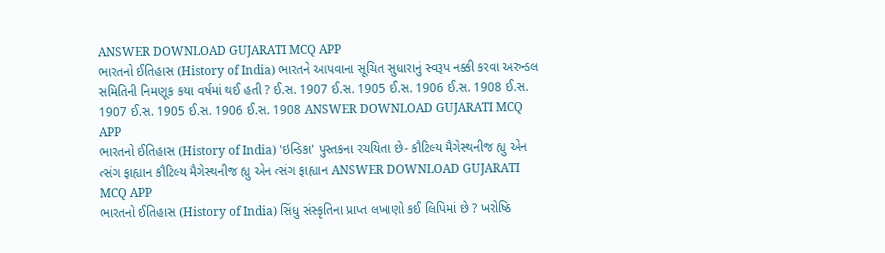ANSWER DOWNLOAD GUJARATI MCQ APP
ભારતનો ઈતિહાસ (History of India) ભારતને આપવાના સૂચિત સુધારાનું સ્વરૂપ નક્કી કરવા અરુન્ડલ સમિતિની નિમણૂક કયા વર્ષમાં થઈ હતી ? ઈ.સ. 1907 ઈ.સ. 1905 ઈ.સ. 1906 ઈ.સ. 1908 ઈ.સ. 1907 ઈ.સ. 1905 ઈ.સ. 1906 ઈ.સ. 1908 ANSWER DOWNLOAD GUJARATI MCQ APP
ભારતનો ઈતિહાસ (History of India) 'ઇન્ડિકા' પુસ્તકના રચયિતા છે- કૌટિલ્ય મૈગેસ્થનીજ હ્યુ એન ત્સંગ ફાહ્યાન કૌટિલ્ય મૈગેસ્થનીજ હ્યુ એન ત્સંગ ફાહ્યાન ANSWER DOWNLOAD GUJARATI MCQ APP
ભારતનો ઈતિહાસ (History of India) સિંધુ સંસ્કૃતિના પ્રાપ્ત લખાણો કઈ લિપિમાં છે ? ખરોષ્ઠિ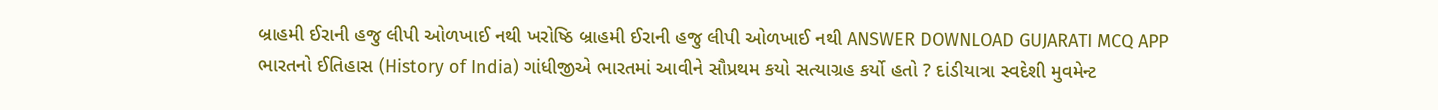બ્રાહમી ઈરાની હજુ લીપી ઓળખાઈ નથી ખરોષ્ઠિ બ્રાહમી ઈરાની હજુ લીપી ઓળખાઈ નથી ANSWER DOWNLOAD GUJARATI MCQ APP
ભારતનો ઈતિહાસ (History of India) ગાંધીજીએ ભારતમાં આવીને સૌપ્રથમ કયો સત્યાગ્રહ કર્યો હતો ? દાંડીયાત્રા સ્વદેશી મુવમેન્ટ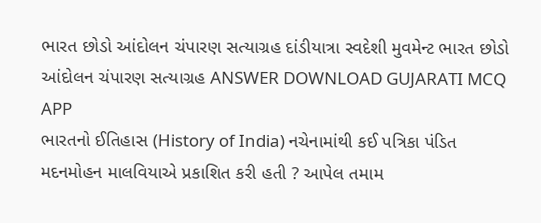ભારત છોડો આંદોલન ચંપારણ સત્યાગ્રહ દાંડીયાત્રા સ્વદેશી મુવમેન્ટ ભારત છોડો આંદોલન ચંપારણ સત્યાગ્રહ ANSWER DOWNLOAD GUJARATI MCQ APP
ભારતનો ઈતિહાસ (History of India) નચેનામાંથી કઈ પત્રિકા પંડિત મદનમોહન માલવિયાએ પ્રકાશિત કરી હતી ? આપેલ તમામ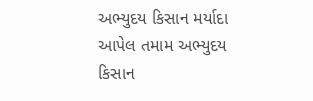અભ્યુદય કિસાન મર્યાદા આપેલ તમામ અભ્યુદય કિસાન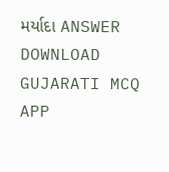મર્યાદા ANSWER DOWNLOAD GUJARATI MCQ APP